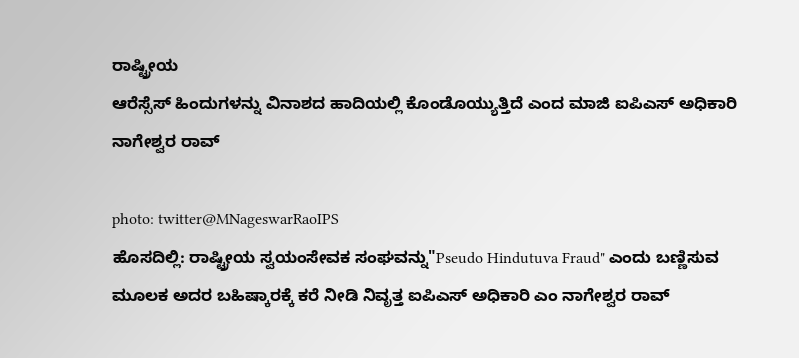ರಾಷ್ಟ್ರೀಯ
ಆರೆಸ್ಸೆಸ್ ಹಿಂದುಗಳನ್ನು ವಿನಾಶದ ಹಾದಿಯಲ್ಲಿ ಕೊಂಡೊಯ್ಯುತ್ತಿದೆ ಎಂದ ಮಾಜಿ ಐಪಿಎಸ್ ಅಧಿಕಾರಿ ನಾಗೇಶ್ವರ ರಾವ್

photo: twitter@MNageswarRaoIPS
ಹೊಸದಿಲ್ಲಿ: ರಾಷ್ಟ್ರೀಯ ಸ್ವಯಂಸೇವಕ ಸಂಘವನ್ನು"Pseudo Hindutuva Fraud" ಎಂದು ಬಣ್ಣಿಸುವ ಮೂಲಕ ಅದರ ಬಹಿಷ್ಕಾರಕ್ಕೆ ಕರೆ ನೀಡಿ ನಿವೃತ್ತ ಐಪಿಎಸ್ ಅಧಿಕಾರಿ ಎಂ ನಾಗೇಶ್ವರ ರಾವ್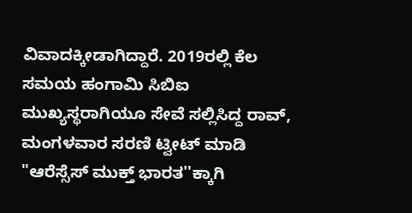ವಿವಾದಕ್ಕೀಡಾಗಿದ್ದಾರೆ. 2019ರಲ್ಲಿ ಕೆಲ ಸಮಯ ಹಂಗಾಮಿ ಸಿಬಿಐ ಮುಖ್ಯಸ್ಥರಾಗಿಯೂ ಸೇವೆ ಸಲ್ಲಿಸಿದ್ದ ರಾವ್, ಮಂಗಳವಾರ ಸರಣಿ ಟ್ವೀಟ್ ಮಾಡಿ "ಆರೆಸ್ಸೆಸ್ ಮುಕ್ತ್ ಭಾರತ''ಕ್ಕಾಗಿ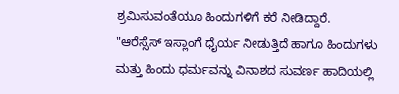ಶ್ರಮಿಸುವಂತೆಯೂ ಹಿಂದುಗಳಿಗೆ ಕರೆ ನೀಡಿದ್ದಾರೆ.
"ಆರೆಸ್ಸೆಸ್ ಇಸ್ಲಾಂಗೆ ಧೈರ್ಯ ನೀಡುತ್ತಿದೆ ಹಾಗೂ ಹಿಂದುಗಳು ಮತ್ತು ಹಿಂದು ಧರ್ಮವನ್ನು ವಿನಾಶದ ಸುವರ್ಣ ಹಾದಿಯಲ್ಲಿ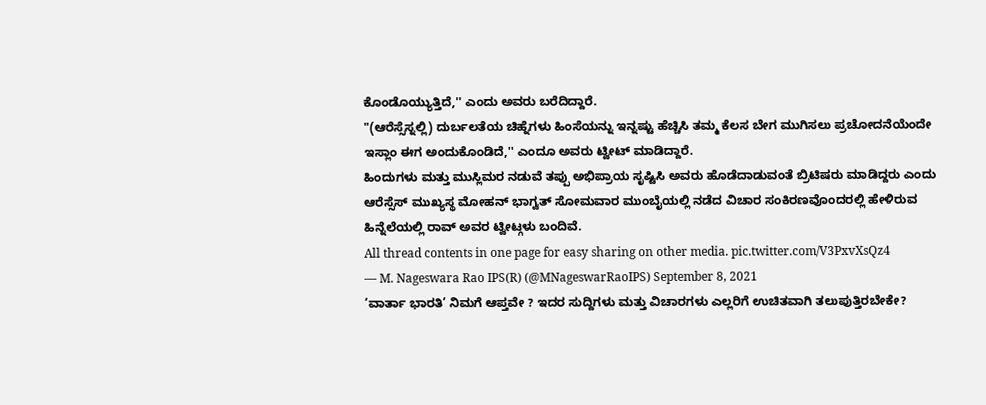ಕೊಂಡೊಯ್ಯುತ್ತಿದೆ,'' ಎಂದು ಅವರು ಬರೆದಿದ್ದಾರೆ.
"(ಆರೆಸ್ಸೆಸ್ನಲ್ಲಿ) ದುರ್ಬಲತೆಯ ಚಿಹ್ನೆಗಳು ಹಿಂಸೆಯನ್ನು ಇನ್ನಷ್ಟು ಹೆಚ್ಚಿಸಿ ತಮ್ಮ ಕೆಲಸ ಬೇಗ ಮುಗಿಸಲು ಪ್ರಚೋದನೆಯೆಂದೇ ಇಸ್ಲಾಂ ಈಗ ಅಂದುಕೊಂಡಿದೆ,'' ಎಂದೂ ಅವರು ಟ್ವೀಟ್ ಮಾಡಿದ್ದಾರೆ.
ಹಿಂದುಗಳು ಮತ್ತು ಮುಸ್ಲಿಮರ ನಡುವೆ ತಪ್ಪು ಅಭಿಪ್ರಾಯ ಸೃಷ್ಟಿಸಿ ಅವರು ಹೊಡೆದಾಡುವಂತೆ ಬ್ರಿಟಿಷರು ಮಾಡಿದ್ದರು ಎಂದು ಆರೆಸ್ಸೆಸ್ ಮುಖ್ಯಸ್ಥ ಮೋಹನ್ ಭಾಗ್ವತ್ ಸೋಮವಾರ ಮುಂಬೈಯಲ್ಲಿ ನಡೆದ ವಿಚಾರ ಸಂಕಿರಣವೊಂದರಲ್ಲಿ ಹೇಳಿರುವ ಹಿನ್ನೆಲೆಯಲ್ಲಿ ರಾವ್ ಅವರ ಟ್ವೀಟ್ಗಳು ಬಂದಿವೆ.
All thread contents in one page for easy sharing on other media. pic.twitter.com/V3PxvXsQz4
— M. Nageswara Rao IPS(R) (@MNageswarRaoIPS) September 8, 2021
‘ವಾರ್ತಾ ಭಾರತಿ’ ನಿಮಗೆ ಆಪ್ತವೇ ? ಇದರ ಸುದ್ದಿಗಳು ಮತ್ತು ವಿಚಾರಗಳು ಎಲ್ಲರಿಗೆ ಉಚಿತವಾಗಿ ತಲುಪುತ್ತಿರಬೇಕೇ?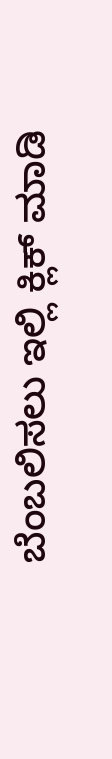ಬೆಂಬಲಿಸಲು ಇಲ್ಲಿ ಕ್ಲಿಕ್ ಮಾಡಿ